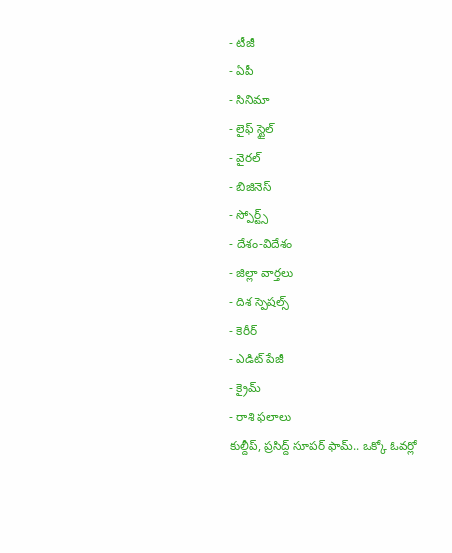- టీజీ
- ఏపీ
- సినిమా
- లైఫ్ స్టైల్
- వైరల్
- బిజినెస్
- స్పోర్ట్స్
- దేశం-విదేశం
- జిల్లా వార్తలు
- దిశ స్పెషల్స్
- కెరీర్
- ఎడిట్ పేజీ
- క్రైమ్
- రాశి ఫలాలు
కుల్దీప్, ప్రసిద్ద్ సూపర్ ఫామ్.. ఒక్కో ఓవర్లో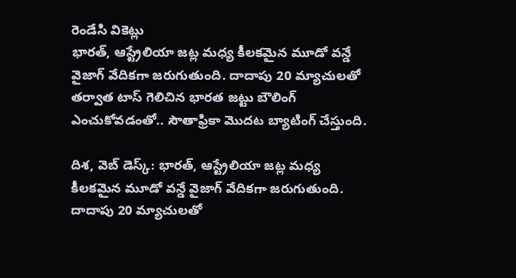రెండేసి వికెట్లు
భారత్, ఆస్ట్రేలియా జట్ల మధ్య కీలకమైన మూడో వన్డే వైజాగ్ వేదికగా జరుగుతుంది. దాదాపు 20 మ్యాచులతో తర్వాత టాస్ గెలిచిన భారత జట్టు బౌలింగ్ ఎంచుకోవడంతో.. సౌతాఫ్రికా మొదట బ్యాటింగ్ చేస్తుంది.

దిశ, వెబ్ డెస్క్: భారత్, ఆస్ట్రేలియా జట్ల మధ్య కీలకమైన మూడో వన్డే వైజాగ్ వేదికగా జరుగుతుంది. దాదాపు 20 మ్యాచులతో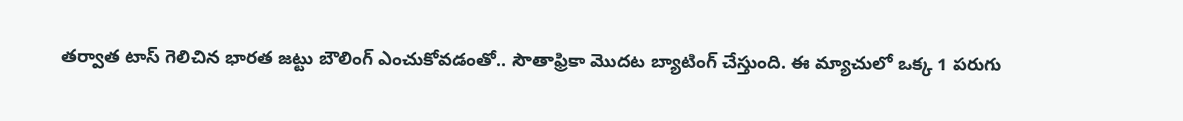తర్వాత టాస్ గెలిచిన భారత జట్టు బౌలింగ్ ఎంచుకోవడంతో.. సౌతాఫ్రికా మొదట బ్యాటింగ్ చేస్తుంది. ఈ మ్యాచులో ఒక్క 1 పరుగు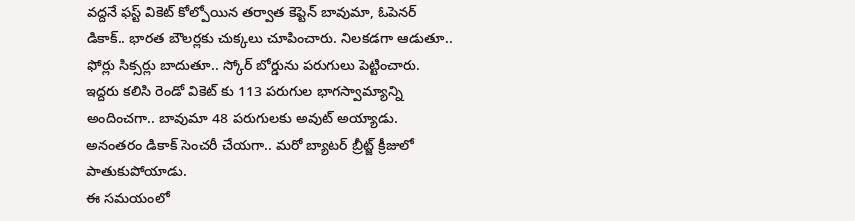వద్దనే ఫస్ట్ వికెట్ కోల్పోయిన తర్వాత కెప్టెన్ బావుమా, ఓపెనర్ డికాక్.. భారత బౌలర్లకు చుక్కలు చూపించారు. నిలకడగా ఆడుతూ.. ఫోర్లు సిక్సర్లు బాదుతూ.. స్కోర్ బోర్డును పరుగులు పెట్టించారు. ఇద్దరు కలిసి రెండో వికెట్ కు 113 పరుగుల భాగస్వామ్యాన్ని అందించగా.. బావుమా 48 పరుగులకు అవుట్ అయ్యాడు. అనంతరం డికాక్ సెంచరీ చేయగా.. మరో బ్యాటర్ బ్రీట్జ్ క్రీజులో పాతుకుపోయాడు.
ఈ సమయంలో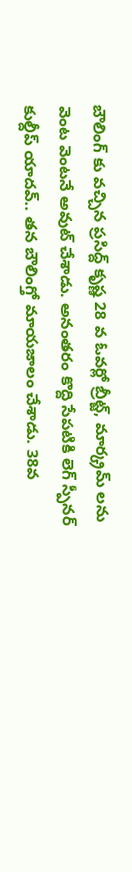బౌలింగ్ కు వచ్చిన ప్రసిద్ద్ కృష్ణ 28 వ ఓవర్లో బ్రీట్జ్, మార్క్రమ్ లను వెంట వెంటనే అవుట్ చేశాడు. అనంతరం కొద్ది సేపటికి లెగ్ స్పీనర్ కుల్దీప్ యాదవ్.. తన బౌలింగ్తో మాయజాలం చేశాడు. 38వ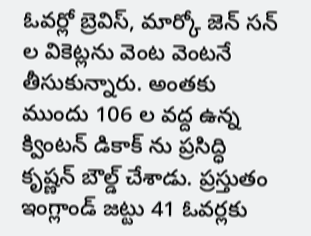ఓవర్లో బ్రెవిస్, మార్కో జెన్ సన్ ల వికెట్లను వెంట వెంటనే తీసుకున్నారు. అంతకు ముందు 106 ల వద్ద ఉన్న క్వింటన్ డికాక్ ను ప్రసిద్ధి కృష్ణన్ బౌల్డ్ చేశాడు. ప్రస్తుతం ఇంగ్లాండ్ జట్టు 41 ఓవర్లకు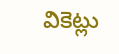వికెట్లు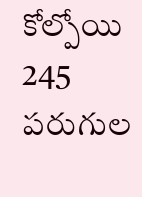కోల్పోయి 245 పరుగుల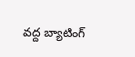వద్ద బ్యాటింగ్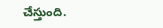చేస్తుంది.